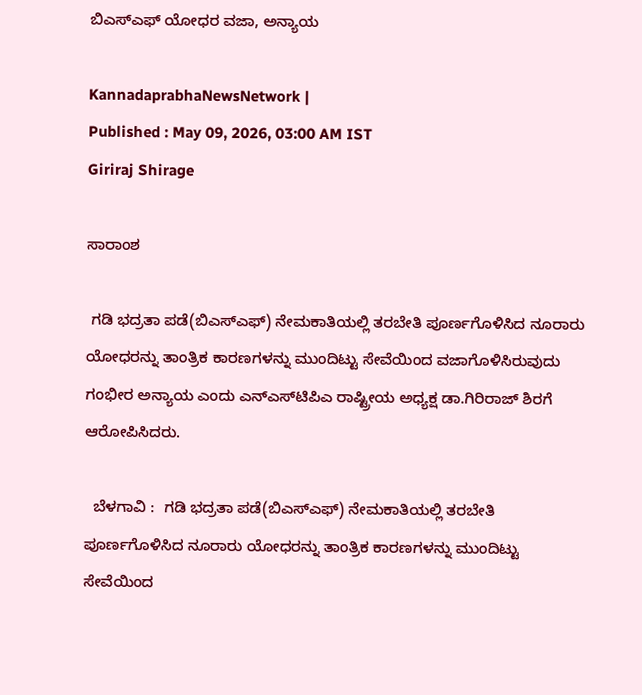ಬಿಎಸ್‌ಎಫ್‌ ಯೋಧರ ವಜಾ, ಅನ್ಯಾಯ

KannadaprabhaNewsNetwork |
Published : May 09, 2026, 03:00 AM IST
Giriraj Shirage

ಸಾರಾಂಶ

 ಗಡಿ ಭದ್ರತಾ ಪಡೆ(ಬಿಎಸ್‌ಎಫ್) ನೇಮಕಾತಿಯಲ್ಲಿ ತರಬೇತಿ ಪೂರ್ಣಗೊಳಿಸಿದ ನೂರಾರು ಯೋಧರನ್ನು ತಾಂತ್ರಿಕ ಕಾರಣಗಳನ್ನು ಮುಂದಿಟ್ಟು ಸೇವೆಯಿಂದ ವಜಾಗೊಳಿಸಿರುವುದು ಗಂಭೀರ ಅನ್ಯಾಯ ಎಂದು ಎನ್‌ಎಸ್‌ಟಿಪಿಎ ರಾಷ್ಟ್ರೀಯ ಅಧ್ಯಕ್ಷ ಡಾ.ಗಿರಿರಾಜ್ ಶಿರಗೆ ಆರೋಪಿಸಿದರು.

  ಬೆಳಗಾವಿ :  ಗಡಿ ಭದ್ರತಾ ಪಡೆ(ಬಿಎಸ್‌ಎಫ್) ನೇಮಕಾತಿಯಲ್ಲಿ ತರಬೇತಿ ಪೂರ್ಣಗೊಳಿಸಿದ ನೂರಾರು ಯೋಧರನ್ನು ತಾಂತ್ರಿಕ ಕಾರಣಗಳನ್ನು ಮುಂದಿಟ್ಟು ಸೇವೆಯಿಂದ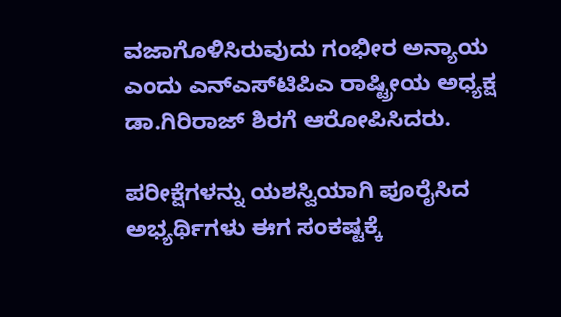ವಜಾಗೊಳಿಸಿರುವುದು ಗಂಭೀರ ಅನ್ಯಾಯ ಎಂದು ಎನ್‌ಎಸ್‌ಟಿಪಿಎ ರಾಷ್ಟ್ರೀಯ ಅಧ್ಯಕ್ಷ ಡಾ.ಗಿರಿರಾಜ್ ಶಿರಗೆ ಆರೋಪಿಸಿದರು.

ಪರೀಕ್ಷೆಗಳನ್ನು ಯಶಸ್ವಿಯಾಗಿ ಪೂರೈಸಿದ ಅಭ್ಯರ್ಥಿಗಳು ಈಗ ಸಂಕಷ್ಟಕ್ಕೆ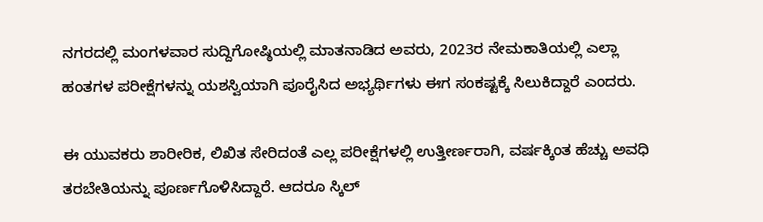ನಗರದಲ್ಲಿ ಮಂಗಳವಾರ ಸುದ್ದಿಗೋಷ್ಠಿಯಲ್ಲಿ ಮಾತನಾಡಿದ ಅವರು, 2023ರ ನೇಮಕಾತಿಯಲ್ಲಿ ಎಲ್ಲಾ ಹಂತಗಳ ಪರೀಕ್ಷೆಗಳನ್ನು ಯಶಸ್ವಿಯಾಗಿ ಪೂರೈಸಿದ ಅಭ್ಯರ್ಥಿಗಳು ಈಗ ಸಂಕಷ್ಟಕ್ಕೆ ಸಿಲುಕಿದ್ದಾರೆ ಎಂದರು.

ಈ ಯುವಕರು ಶಾರೀರಿಕ, ಲಿಖಿತ ಸೇರಿದಂತೆ ಎಲ್ಲ ಪರೀಕ್ಷೆಗಳಲ್ಲಿ ಉತ್ತೀರ್ಣರಾಗಿ, ವರ್ಷಕ್ಕಿಂತ ಹೆಚ್ಚು ಅವಧಿ ತರಬೇತಿಯನ್ನು ಪೂರ್ಣಗೊಳಿಸಿದ್ದಾರೆ. ಆದರೂ ಸ್ಕಿಲ್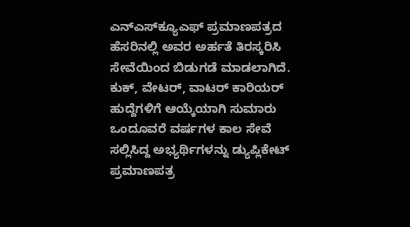ಎನ್‌ಎಸ್‌ಕ್ಯೂಎಫ್‌ ಪ್ರಮಾಣಪತ್ರದ ಹೆಸರಿನಲ್ಲಿ ಅವರ ಅರ್ಹತೆ ತಿರಸ್ಕರಿಸಿ ಸೇವೆಯಿಂದ ಬಿಡುಗಡೆ ಮಾಡಲಾಗಿದೆ. ಕುಕ್‌, ವೇಟರ್‌, ವಾಟರ್‌ ಕಾರಿಯರ್‌ ಹುದ್ದೆಗಳಿಗೆ ಆಯ್ಕೆಯಾಗಿ ಸುಮಾರು ಒಂದೂವರೆ ವರ್ಷಗಳ ಕಾಲ ಸೇವೆ ಸಲ್ಲಿಸಿದ್ದ ಅಭ್ಯರ್ಥಿಗಳನ್ನು ಡ್ಯುಪ್ಲಿಕೇಟ್ ಪ್ರಮಾಣಪತ್ರ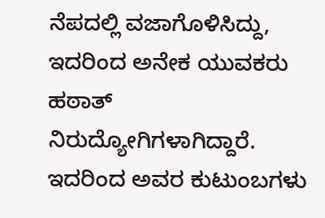ನೆಪದಲ್ಲಿ ವಜಾಗೊಳಿಸಿದ್ದು, ಇದರಿಂದ ಅನೇಕ ಯುವಕರು ಹಠಾತ್ ನಿರುದ್ಯೋಗಿಗಳಾಗಿದ್ದಾರೆ. ಇದರಿಂದ ಅವರ ಕುಟುಂಬಗಳು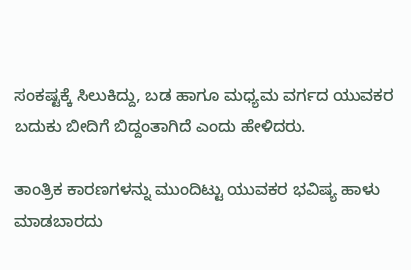ಸಂಕಷ್ಟಕ್ಕೆ ಸಿಲುಕಿದ್ದು, ಬಡ ಹಾಗೂ ಮಧ್ಯಮ ವರ್ಗದ ಯುವಕರ ಬದುಕು ಬೀದಿಗೆ ಬಿದ್ದಂತಾಗಿದೆ ಎಂದು ಹೇಳಿದರು.

ತಾಂತ್ರಿಕ ಕಾರಣಗಳನ್ನು ಮುಂದಿಟ್ಟು ಯುವಕರ ಭವಿಷ್ಯ ಹಾಳು ಮಾಡಬಾರದು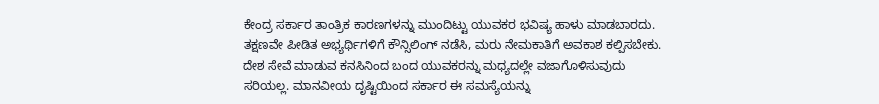ಕೇಂದ್ರ ಸರ್ಕಾರ ತಾಂತ್ರಿಕ ಕಾರಣಗಳನ್ನು ಮುಂದಿಟ್ಟು ಯುವಕರ ಭವಿಷ್ಯ ಹಾಳು ಮಾಡಬಾರದು. ತಕ್ಷಣವೇ ಪೀಡಿತ ಅಭ್ಯರ್ಥಿಗಳಿಗೆ ಕೌನ್ಸಿಲಿಂಗ್ ನಡೆಸಿ, ಮರು ನೇಮಕಾತಿಗೆ ಅವಕಾಶ ಕಲ್ಪಿಸಬೇಕು. ದೇಶ ಸೇವೆ ಮಾಡುವ ಕನಸಿನಿಂದ ಬಂದ ಯುವಕರನ್ನು ಮಧ್ಯದಲ್ಲೇ ವಜಾಗೊಳಿಸುವುದು ಸರಿಯಲ್ಲ. ಮಾನವೀಯ ದೃಷ್ಟಿಯಿಂದ ಸರ್ಕಾರ ಈ ಸಮಸ್ಯೆಯನ್ನು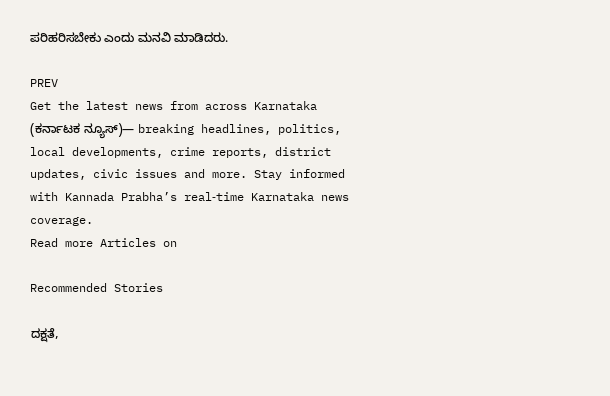ಪರಿಹರಿಸಬೇಕು ಎಂದು ಮನವಿ ಮಾಡಿದರು.

PREV
Get the latest news from across Karnataka (ಕರ್ನಾಟಕ ನ್ಯೂಸ್)— breaking headlines, politics, local developments, crime reports, district updates, civic issues and more. Stay informed with Kannada Prabha’s real‑time Karnataka news coverage.
Read more Articles on

Recommended Stories

ದಕ್ಷತೆ,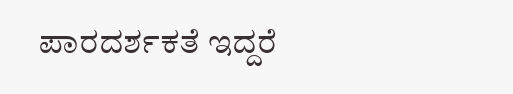ಪಾರದರ್ಶಕತೆ ಇದ್ದರೆ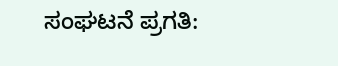ಸಂಘಟನೆ ಪ್ರಗತಿ: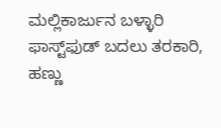ಮಲ್ಲಿಕಾರ್ಜುನ ಬಳ್ಳಾರಿ
ಫಾಸ್ಟ್‌ಫುಡ್‌ ಬದಲು ತರಕಾರಿ, ಹಣ್ಣು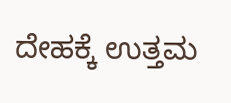ದೇಹಕ್ಕೆ ಉತ್ತಮ